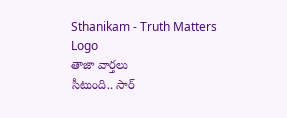Sthanikam - Truth Matters
Logo
తాజా వార్తలు
సీటుంది.. సార్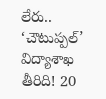లేరు.. ‘చౌటుప్పల్’ విద్యాశాఖ తీరిది! 20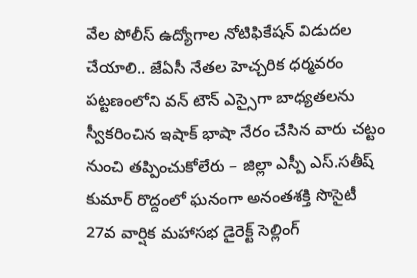వేల పోలీస్ ఉద్యోగాల నోటిఫికేషన్ విడుదల చేయాలి.. జేఏసీ నేతల హెచ్చరిక ధర్మవరం పట్టణంలోని వన్ టౌన్ ఎస్సైగా బాధ్యతలను స్వీకరించిన ఇషాక్ భాషా నేరం చేసిన వారు చట్టం నుంచి తప్పించుకోలేరు – జిల్లా ఎస్పీ ఎస్.సతీష్ కుమార్ రొద్దంలో ఘనంగా అనంతశక్తి సొసైటీ 27వ వార్షిక మహాసభ డైరెక్ట్ సెల్లింగ్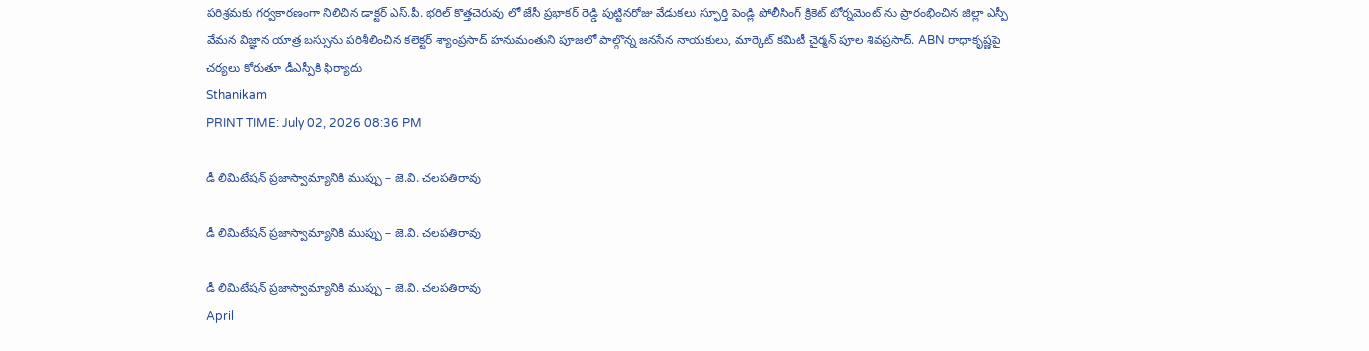పరిశ్రమకు గర్వకారణంగా నిలిచిన డాక్టర్ ఎస్.పీ. భరిల్ కొత్తచెరువు లో జేసీ ప్రభాకర్ రెడ్డి పుట్టినరోజు వేడుకలు స్ఫూర్తి పెండ్లి పోలీసింగ్ క్రికెట్ టోర్నమెంట్ ను ప్రారంభించిన జిల్లా ఎస్పీ వేమన విజ్ఞాన యాత్ర బస్సును పరిశీలించిన కలెక్టర్ శ్యాంప్రసాద్ హనుమంతుని పూజలో పాల్గొన్న జనసేన నాయకులు, మార్కెట్ కమిటీ చైర్మన్ పూల శివప్రసాద్. ABN రాధాకృష్ణపై చర్యలు కోరుతూ డీఎస్పీకి ఫిర్యాదు
Sthanikam
PRINT TIME: July 02, 2026 08:36 PM

డీ లిమిటేషన్ ప్రజాస్వామ్యానికి ముప్పు – జె.వి. చలపతిరావు

డీ లిమిటేషన్ ప్రజాస్వామ్యానికి ముప్పు – జె.వి. చలపతిరావు

డీ లిమిటేషన్ ప్రజాస్వామ్యానికి ముప్పు – జె.వి. చలపతిరావు
April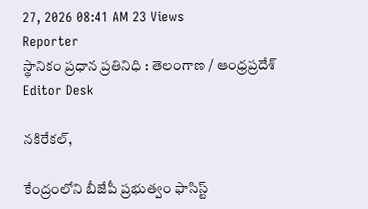27, 2026 08:41 AM 23 Views
Reporter
స్థానికం ప్రధాన ప్రతినిధి : తెలంగాణ / ఆంధ్రప్రదేశ్
Editor Desk

నకిరేకల్,

కేంద్రంలోని బీజేపీ ప్రభుత్వం ఫాసిస్ట్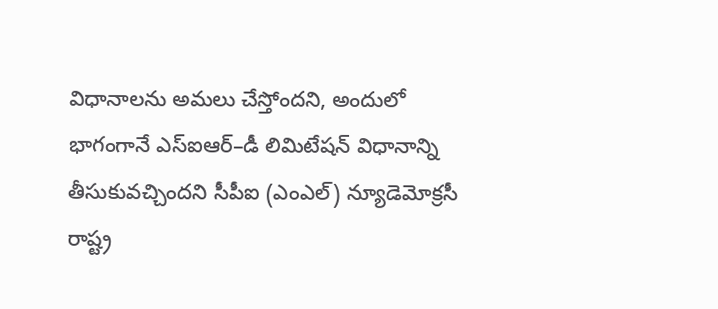విధానాలను అమలు చేస్తోందని, అందులో భాగంగానే ఎస్‌ఐఆర్–డీ లిమిటేషన్ విధానాన్ని తీసుకువచ్చిందని సీపీఐ (ఎంఎల్) న్యూడెమోక్రసీ రాష్ట్ర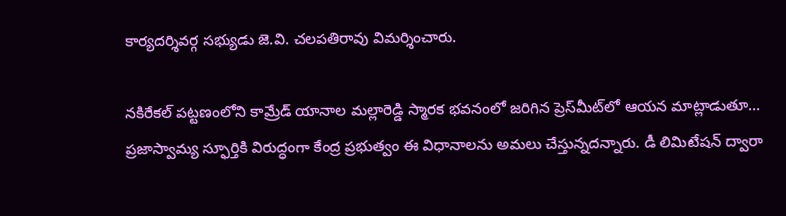కార్యదర్శివర్గ సభ్యుడు జె.వి. చలపతిరావు విమర్శించారు.

నకిరేకల్ పట్టణంలోని కామ్రేడ్ యానాల మల్లారెడ్డి స్మారక భవనంలో జరిగిన ప్రెస్‌మీట్‌లో ఆయన మాట్లాడుతూ… ప్రజాస్వామ్య స్ఫూర్తికి విరుద్ధంగా కేంద్ర ప్రభుత్వం ఈ విధానాలను అమలు చేస్తున్నదన్నారు. డీ లిమిటేషన్ ద్వారా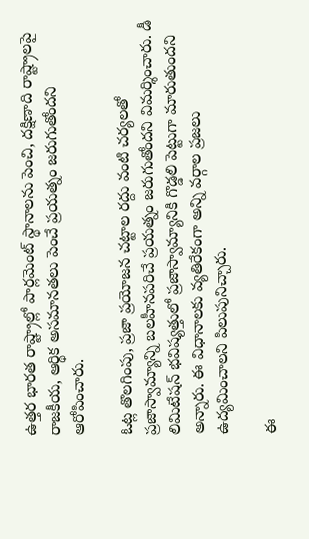ఉత్తర భారత రాష్ట్రాల్లో పార్లమెంట్ స్థానాలను పెంచి, దక్షిణాది రాష్ట్రాలపై రాజకీయ, ఆర్థిక అసమానతలు పెంచే ప్రయత్నం జరుగుతోందని ఆరోపించారు.

ఓట్ల తొలగింపు, ప్రజా ప్రయోజన చట్టాల రద్దు వంటి చర్యలతో ప్రజాస్వామ్యాన్ని బలహీనపరిచే ప్రయత్నం జరుగుతోందని విమర్శించారు. డీ లిమిటేషన్ భవిష్యత్తులో ప్రజాస్వామ్యానికి గొడ్డలి పెట్టుగా మారుతుందని అన్నారు. ఈ విధానాలకు వ్యతిరేకంగా అన్ని వర్గాల ప్రజలు ఉద్యమించాలని పిలుపునిచ్చారు.

ఈ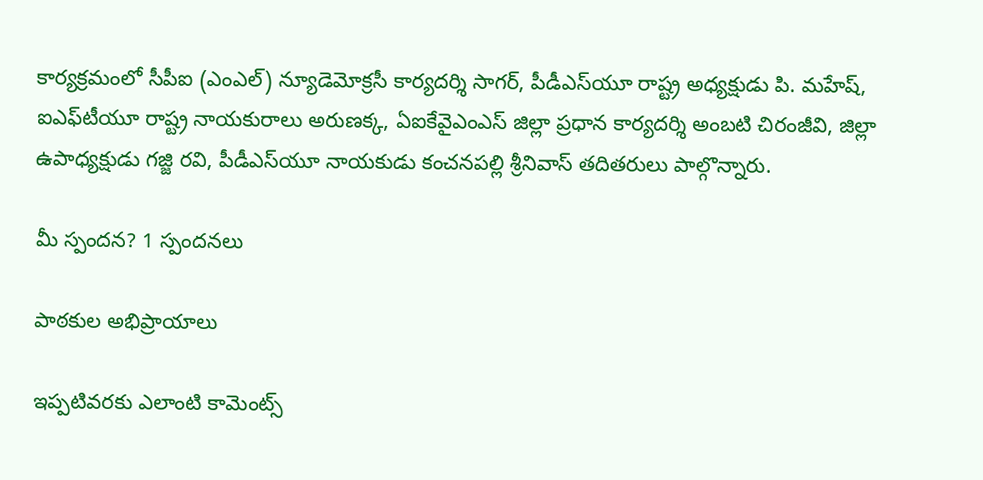కార్యక్రమంలో సీపీఐ (ఎంఎల్) న్యూడెమోక్రసీ కార్యదర్శి సాగర్, పీడీఎస్‌యూ రాష్ట్ర అధ్యక్షుడు పి. మహేష్, ఐఎఫ్‌టీయూ రాష్ట్ర నాయకురాలు అరుణక్క, ఏఐకేవైఎంఎస్ జిల్లా ప్రధాన కార్యదర్శి అంబటి చిరంజీవి, జిల్లా ఉపాధ్యక్షుడు గజ్జి రవి, పీడీఎస్‌యూ నాయకుడు కంచనపల్లి శ్రీనివాస్ తదితరులు పాల్గొన్నారు.

మీ స్పందన? 1 స్పందనలు

పాఠకుల అభిప్రాయాలు

ఇప్పటివరకు ఎలాంటి కామెంట్స్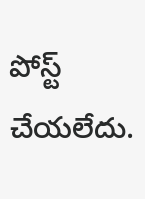పోస్ట్ చేయలేదు.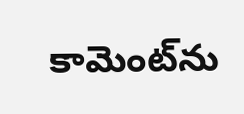కామెంట్‌ను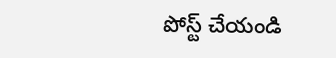పోస్ట్ చేయండి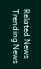Related News
Trending News